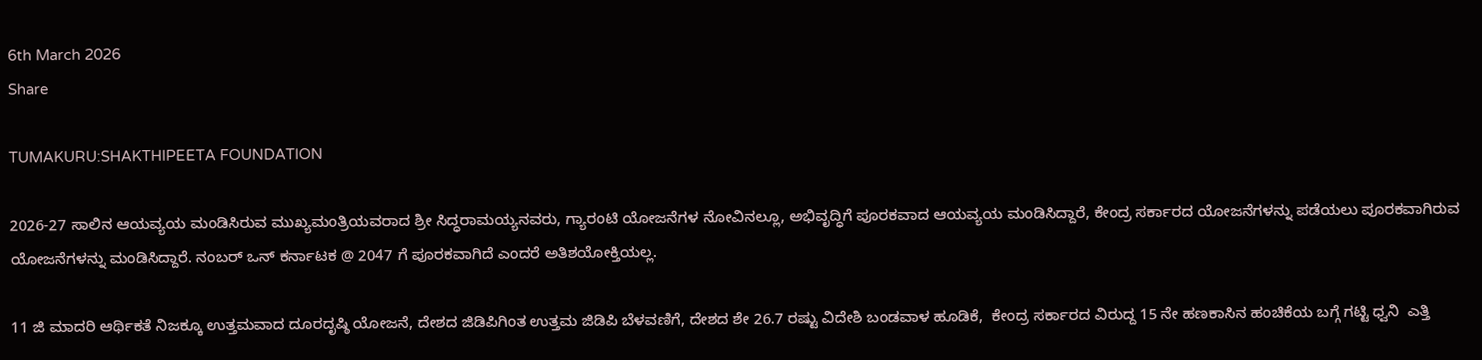6th March 2026
Share

TUMAKURU:SHAKTHIPEETA FOUNDATION

2026-27 ಸಾಲಿನ ಆಯವ್ಯಯ ಮಂಡಿಸಿರುವ ಮುಖ್ಯಮಂತ್ರಿಯವರಾದ ಶ್ರೀ ಸಿದ್ಧರಾಮಯ್ಯನವರು, ಗ್ಯಾರಂಟಿ ಯೋಜನೆಗಳ ನೋವಿನಲ್ಲೂ, ಅಭಿವೃದ್ಧಿಗೆ ಪೂರಕವಾದ ಆಯವ್ಯಯ ಮಂಡಿಸಿದ್ದಾರೆ, ಕೇಂದ್ರ ಸರ್ಕಾರದ ಯೋಜನೆಗಳನ್ನು ಪಡೆಯಲು ಪೂರಕವಾಗಿರುವ ಯೋಜನೆಗಳನ್ನು ಮಂಡಿಸಿದ್ದಾರೆ. ನಂಬರ್ ಒನ್ ಕರ್ನಾಟಕ @ 2047 ಗೆ ಪೂರಕವಾಗಿದೆ ಎಂದರೆ ಅತಿಶಯೋಕ್ತಿಯಲ್ಲ.

11 ಜಿ ಮಾದರಿ ಆರ್ಥಿಕತೆ ನಿಜಕ್ಕೂ ಉತ್ತಮವಾದ ದೂರದೃಷ್ಠಿ ಯೋಜನೆ, ದೇಶದ ಜಿಡಿಪಿಗಿಂತ ಉತ್ತಮ ಜಿಡಿಪಿ ಬೆಳವಣಿಗೆ, ದೇಶದ ಶೇ 26.7 ರಷ್ಟು ವಿದೇಶಿ ಬಂಡವಾಳ ಹೂಡಿಕೆ,  ಕೇಂದ್ರ ಸರ್ಕಾರದ ವಿರುದ್ದ 15 ನೇ ಹಣಕಾಸಿನ ಹಂಚಿಕೆಯ ಬಗ್ಗೆ ಗಟ್ಟಿ ಧ್ವನಿ  ಎತ್ತಿ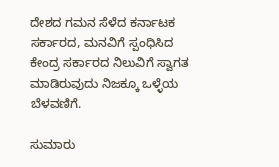ದೇಶದ ಗಮನ ಸೆಳೆದ ಕರ್ನಾಟಕ ಸರ್ಕಾರದ, ಮನವಿಗೆ ಸ್ಪಂಧಿಸಿದ ಕೇಂದ್ರ ಸರ್ಕಾರದ ನಿಲುವಿಗೆ ಸ್ವಾಗತ ಮಾಡಿರುವುದು ನಿಜಕ್ಕೂ ಒಳ್ಳೆಯ ಬೆಳವಣಿಗೆ.

ಸುಮಾರು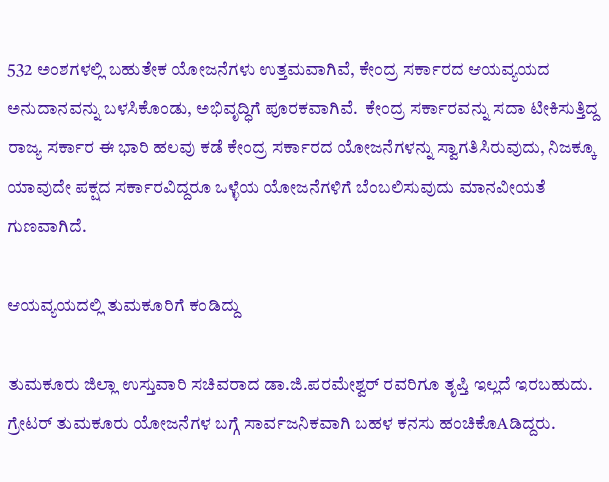532 ಅಂಶಗಳಲ್ಲಿ ಬಹುತೇಕ ಯೋಜನೆಗಳು ಉತ್ತಮವಾಗಿವೆ, ಕೇಂದ್ರ ಸರ್ಕಾರದ ಆಯವ್ಯಯದ ಅನುದಾನವನ್ನು ಬಳಸಿಕೊಂಡು, ಅಭಿವೃದ್ಧಿಗೆ ಪೂರಕವಾಗಿವೆ.  ಕೇಂದ್ರ ಸರ್ಕಾರವನ್ನು ಸದಾ ಟೀಕಿಸುತ್ತಿದ್ದ ರಾಜ್ಯ ಸರ್ಕಾರ ಈ ಭಾರಿ ಹಲವು ಕಡೆ ಕೇಂದ್ರ ಸರ್ಕಾರದ ಯೋಜನೆಗಳನ್ನು ಸ್ವಾಗತಿಸಿರುವುದು, ನಿಜಕ್ಕೂ ಯಾವುದೇ ಪಕ್ಷದ ಸರ್ಕಾರವಿದ್ದರೂ ಒಳ್ಳೆಯ ಯೋಜನೆಗಳಿಗೆ ಬೆಂಬಲಿಸುವುದು ಮಾನವೀಯತೆ ಗುಣವಾಗಿದೆ.

ಆಯವ್ಯಯದಲ್ಲಿ ತುಮಕೂರಿಗೆ ಕಂಡಿದ್ದು

ತುಮಕೂರು ಜಿಲ್ಲಾ ಉಸ್ತುವಾರಿ ಸಚಿವರಾದ ಡಾ.ಜಿ.ಪರಮೇಶ್ವರ್ ರವರಿಗೂ ತೃಪ್ತಿ ಇಲ್ಲದೆ ಇರಬಹುದು. ಗ್ರೇಟರ್ ತುಮಕೂರು ಯೋಜನೆಗಳ ಬಗ್ಗೆ ಸಾರ್ವಜನಿಕವಾಗಿ ಬಹಳ ಕನಸು ಹಂಚಿಕೊAಡಿದ್ದರು.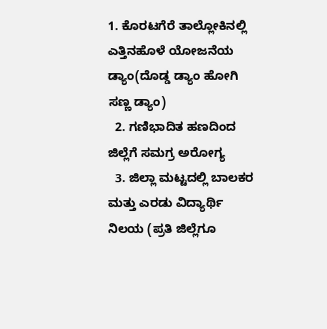1. ಕೊರಟಗೆರೆ ತಾಲ್ಲೋಕಿನಲ್ಲಿ ಎತ್ತಿನಹೊಳೆ ಯೋಜನೆಯ ಡ್ಯಾಂ(ದೊಡ್ಡ ಡ್ಯಾಂ ಹೋಗಿ ಸಣ್ಣ ಡ್ಯಾಂ)
  2. ಗಣಿಭಾದಿತ ಹಣದಿಂದ ಜಿಲ್ಲೆಗೆ ಸಮಗ್ರ ಅರೋಗ್ಯ
  3. ಜಿಲ್ಲಾ ಮಟ್ಟದಲ್ಲಿ ಬಾಲಕರ ಮತ್ತು ಎರಡು ವಿದ್ಯಾರ್ಥಿ ನಿಲಯ (ಪ್ರತಿ ಜಿಲ್ಲೆಗೂ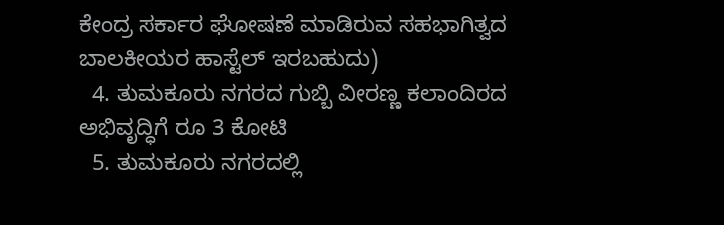ಕೇಂದ್ರ ಸರ್ಕಾರ ಘೋಷಣೆ ಮಾಡಿರುವ ಸಹಭಾಗಿತ್ವದ ಬಾಲಕೀಯರ ಹಾಸ್ಟೆಲ್ ಇರಬಹುದು)
  4. ತುಮಕೂರು ನಗರದ ಗುಬ್ಬಿ ವೀರಣ್ಣ ಕಲಾಂದಿರದ ಅಭಿವೃದ್ಧಿಗೆ ರೂ 3 ಕೋಟಿ
  5. ತುಮಕೂರು ನಗರದಲ್ಲಿ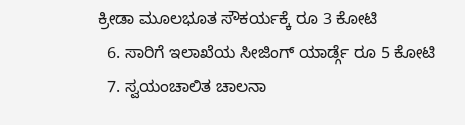ಕ್ರೀಡಾ ಮೂಲಭೂತ ಸೌಕರ್ಯಕ್ಕೆ ರೂ 3 ಕೋಟಿ
  6. ಸಾರಿಗೆ ಇಲಾಖೆಯ ಸೀಜಿಂಗ್ ಯಾರ್ಡ್ಗೆ ರೂ 5 ಕೋಟಿ
  7. ಸ್ವಯಂಚಾಲಿತ ಚಾಲನಾ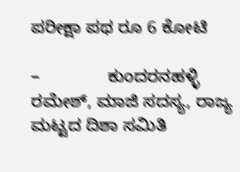ಪರೀಕ್ಷಾ ಪಥ ರೂ 6 ಕೋಟಿ

–              ಕುಂದರನಹಳ್ಳಿ ರಮೇಶ್, ಮಾಜಿ ಸದಸ್ಯ, ರಾಜ್ಯ ಮಟ್ಟದ ದಿಶಾ ಸಮಿತಿ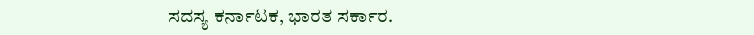ಸದಸ್ಯ ಕರ್ನಾಟಕ, ಭಾರತ ಸರ್ಕಾರ.